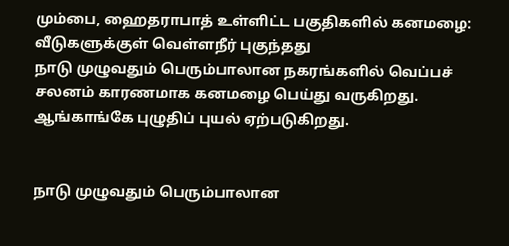மும்பை, ஹைதராபாத் உள்ளிட்ட பகுதிகளில் கனமழை: வீடுகளுக்குள் வெள்ளநீர் புகுந்தது
நாடு முழுவதும் பெரும்பாலான நகரங்களில் வெப்பச் சலனம் காரணமாக கனமழை பெய்து வருகிறது. ஆங்காங்கே புழுதிப் புயல் ஏற்படுகிறது.


நாடு முழுவதும் பெரும்பாலான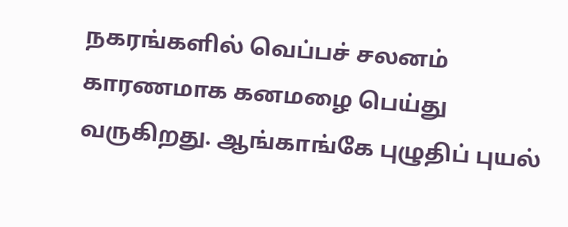நகரங்களில் வெப்பச் சலனம் காரணமாக கனமழை பெய்து வருகிறது. ஆங்காங்கே புழுதிப் புயல்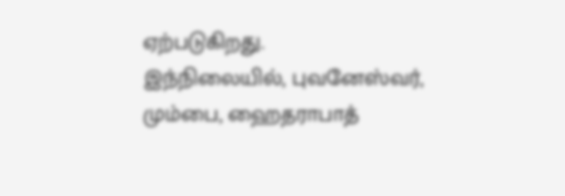ஏற்படுகிறது.
இந்நிலையில், புவனேஸ்வர், மும்பை, ஹைதராபாத்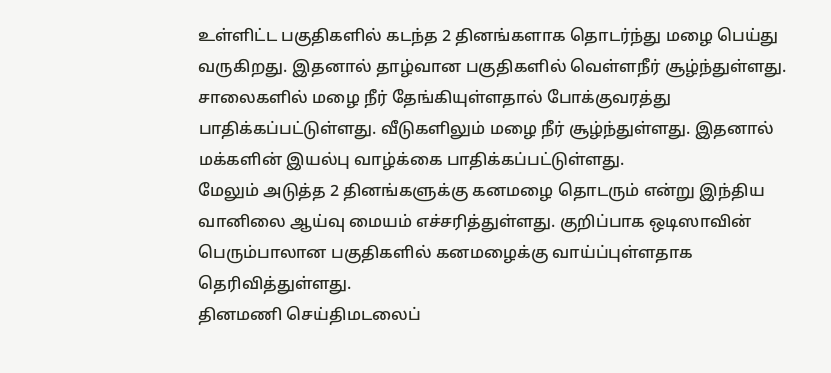உள்ளிட்ட பகுதிகளில் கடந்த 2 தினங்களாக தொடர்ந்து மழை பெய்து வருகிறது. இதனால் தாழ்வான பகுதிகளில் வெள்ளநீர் சூழ்ந்துள்ளது.
சாலைகளில் மழை நீர் தேங்கியுள்ளதால் போக்குவரத்து பாதிக்கப்பட்டுள்ளது. வீடுகளிலும் மழை நீர் சூழ்ந்துள்ளது. இதனால் மக்களின் இயல்பு வாழ்க்கை பாதிக்கப்பட்டுள்ளது.
மேலும் அடுத்த 2 தினங்களுக்கு கனமழை தொடரும் என்று இந்திய வானிலை ஆய்வு மையம் எச்சரித்துள்ளது. குறிப்பாக ஒடிஸாவின் பெரும்பாலான பகுதிகளில் கனமழைக்கு வாய்ப்புள்ளதாக தெரிவித்துள்ளது.
தினமணி செய்திமடலைப்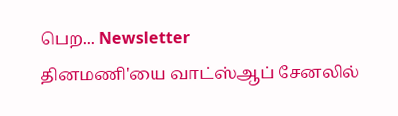பெற... Newsletter
தினமணி'யை வாட்ஸ்ஆப் சேனலில்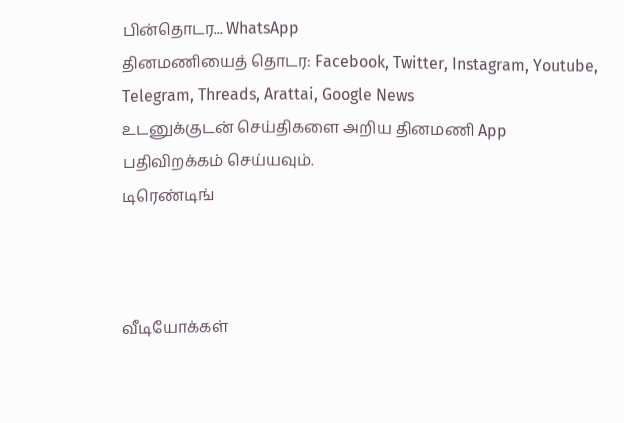பின்தொடர... WhatsApp
தினமணியைத் தொடர: Facebook, Twitter, Instagram, Youtube, Telegram, Threads, Arattai, Google News
உடனுக்குடன் செய்திகளை அறிய தினமணி App பதிவிறக்கம் செய்யவும்.
டிரெண்டிங்



வீடியோக்கள்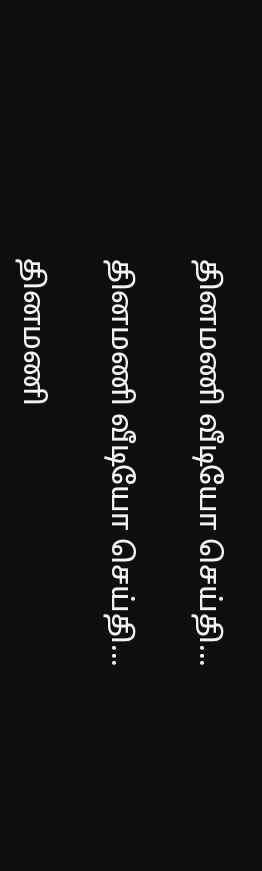தினமணி வீடியோ செய்தி...

தினமணி வீடியோ செய்தி...

தினமணி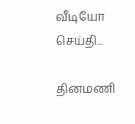வீடியோ செய்தி...

தினமணி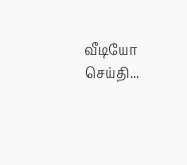வீடியோ செய்தி...